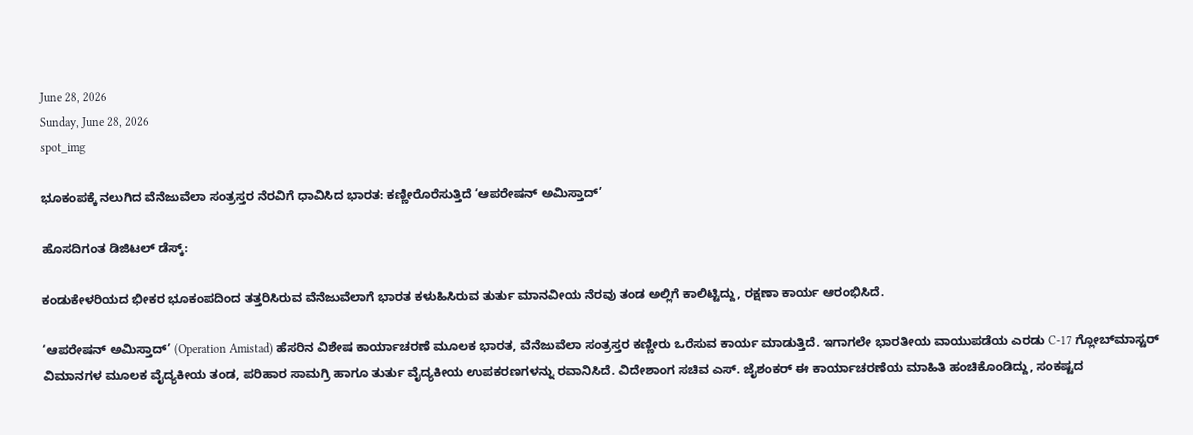June 28, 2026
Sunday, June 28, 2026
spot_img

ಭೂಕಂಪಕ್ಕೆ ನಲುಗಿದ ವೆನೆಜುವೆಲಾ ಸಂತ್ರಸ್ತರ ನೆರವಿಗೆ ಧಾವಿಸಿದ ಭಾರತ: ಕಣ್ಣೀರೊರೆಸುತ್ತಿದೆ ‘ಆಪರೇಷನ್ ಅಮಿಸ್ತಾದ್’

ಹೊಸದಿಗಂತ ಡಿಜಿಟಲ್ ಡೆಸ್ಕ್:

ಕಂಡುಕೇಳರಿಯದ ಭೀಕರ ಭೂಕಂಪದಿಂದ ತತ್ತರಿಸಿರುವ ವೆನೆಜುವೆಲಾಗೆ ಭಾರತ ಕಳುಹಿಸಿರುವ ತುರ್ತು ಮಾನವೀಯ ನೆರವು ತಂಡ ಅಲ್ಲಿಗೆ ಕಾಲಿಟ್ಟಿದ್ದು, ರಕ್ಷಣಾ ಕಾರ್ಯ ಆರಂಭಿಸಿದೆ.

‘ಆಪರೇಷನ್ ಅಮಿಸ್ತಾದ್’ (Operation Amistad) ಹೆಸರಿನ ವಿಶೇಷ ಕಾರ್ಯಾಚರಣೆ ಮೂಲಕ ಭಾರತ, ವೆನೆಜುವೆಲಾ ಸಂತ್ರಸ್ತರ ಕಣ್ಣೀರು ಒರೆಸುವ ಕಾರ್ಯ ಮಾಡುತ್ತಿದೆ. ಇಗಾಗಲೇ ಭಾರತೀಯ ವಾಯುಪಡೆಯ ಎರಡು C-17 ಗ್ಲೋಬ್‌ಮಾಸ್ಟರ್ ವಿಮಾನಗಳ ಮೂಲಕ ವೈದ್ಯಕೀಯ ತಂಡ, ಪರಿಹಾರ ಸಾಮಗ್ರಿ ಹಾಗೂ ತುರ್ತು ವೈದ್ಯಕೀಯ ಉಪಕರಣಗಳನ್ನು ರವಾನಿಸಿದೆ. ವಿದೇಶಾಂಗ ಸಚಿವ ಎಸ್. ಜೈಶಂಕರ್ ಈ ಕಾರ್ಯಾಚರಣೆಯ ಮಾಹಿತಿ ಹಂಚಿಕೊಂಡಿದ್ದು, ಸಂಕಷ್ಟದ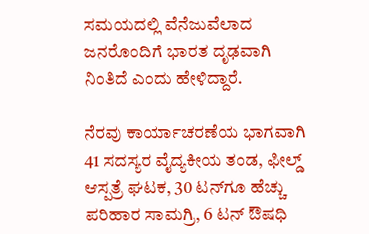ಸಮಯದಲ್ಲಿ ವೆನೆಜುವೆಲಾದ ಜನರೊಂದಿಗೆ ಭಾರತ ದೃಢವಾಗಿ ನಿಂತಿದೆ ಎಂದು ಹೇಳಿದ್ದಾರೆ.

ನೆರವು ಕಾರ್ಯಾಚರಣೆಯ ಭಾಗವಾಗಿ 41 ಸದಸ್ಯರ ವೈದ್ಯಕೀಯ ತಂಡ, ಫೀಲ್ಡ್ ಆಸ್ಪತ್ರೆ ಘಟಕ, 30 ಟನ್‌ಗೂ ಹೆಚ್ಚು ಪರಿಹಾರ ಸಾಮಗ್ರಿ, 6 ಟನ್ ಔಷಧಿ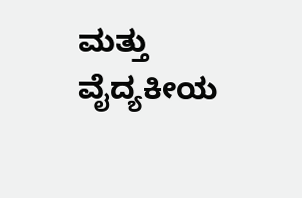ಮತ್ತು ವೈದ್ಯಕೀಯ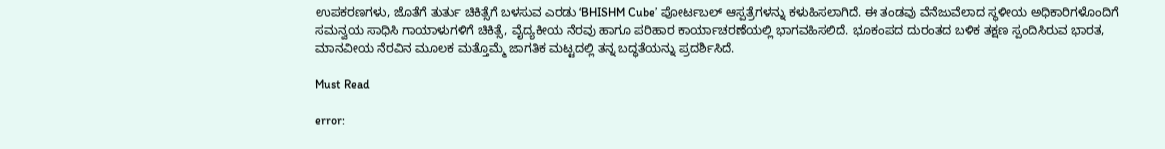ಉಪಕರಣಗಳು, ಜೊತೆಗೆ ತುರ್ತು ಚಿಕಿತ್ಸೆಗೆ ಬಳಸುವ ಎರಡು ‘BHISHM Cube’ ಪೋರ್ಟಬಲ್ ಆಸ್ಪತ್ರೆಗಳನ್ನು ಕಳುಹಿಸಲಾಗಿದೆ. ಈ ತಂಡವು ವೆನೆಜುವೆಲಾದ ಸ್ಥಳೀಯ ಅಧಿಕಾರಿಗಳೊಂದಿಗೆ ಸಮನ್ವಯ ಸಾಧಿಸಿ ಗಾಯಾಳುಗಳಿಗೆ ಚಿಕಿತ್ಸೆ, ವೈದ್ಯಕೀಯ ನೆರವು ಹಾಗೂ ಪರಿಹಾರ ಕಾರ್ಯಾಚರಣೆಯಲ್ಲಿ ಭಾಗವಹಿಸಲಿದೆ. ಭೂಕಂಪದ ದುರಂತದ ಬಳಿಕ ತಕ್ಷಣ ಸ್ಪಂದಿಸಿರುವ ಭಾರತ, ಮಾನವೀಯ ನೆರವಿನ ಮೂಲಕ ಮತ್ತೊಮ್ಮೆ ಜಾಗತಿಕ ಮಟ್ಟದಲ್ಲಿ ತನ್ನ ಬದ್ಧತೆಯನ್ನು ಪ್ರದರ್ಶಿಸಿದೆ.

Must Read

error: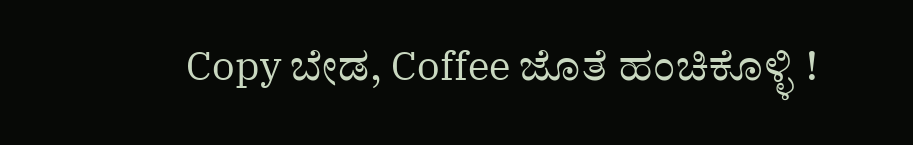Copy ಬೇಡ, Coffee ಜೊತೆ ಹಂಚಿಕೊಳ್ಳಿ !